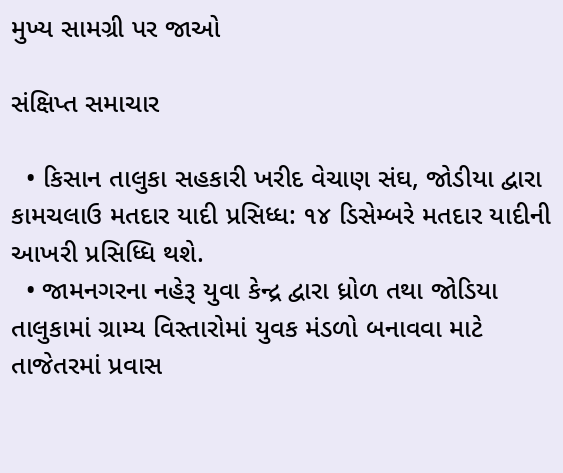મુખ્ય સામગ્રી પર જાઓ

સંક્ષિપ્ત સમાચાર

  • કિસાન તાલુકા સહકારી ખરીદ વેચાણ સંઘ, જોડીયા દ્વારા કામચલાઉ મતદાર યાદી પ્રસિધ્ધ: ૧૪ ડિસેમ્બરે મતદાર યાદીની આખરી પ્રસિધ્ધિ થશે.
  • જામનગરના નહેરૂ યુવા કેન્દ્ર દ્વારા ધ્રોળ તથા જોડિયા તાલુકામાં ગ્રામ્ય વિસ્તારોમાં યુવક મંડળો બનાવવા માટે તાજેતરમાં પ્રવાસ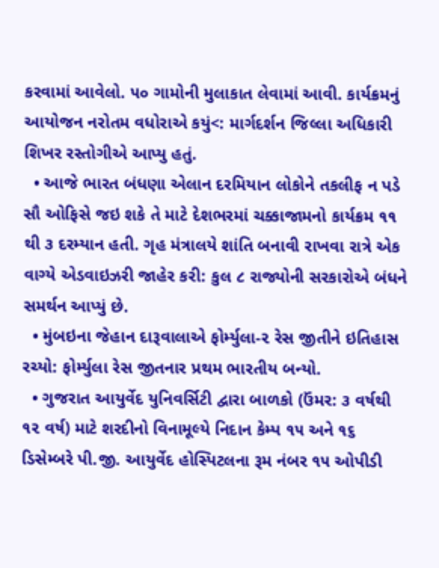કરવામાં આવેલો. ૫૦ ગામોની મુલાકાત લેવામાં આવી. કાર્યક્રમનું આયોજન નરોતમ વધોરાએ કયું<: માર્ગદર્શન જિલ્લા અધિકારી શિખર રસ્તોગીએ આપ્યુ હતું.
  • આજે ભારત બંધણા એલાન દરમિયાન લોકોને તકલીફ ન પડે સૌ ઓફિસે જઇ શકે તે માટે દેશભરમાં ચક્કાજામનો કાર્યક્રમ ૧૧ થી ૩ દરમ્યાન હતી. ગૃહ મંત્રાલયે શાંતિ બનાવી રાખવા રાત્રે એક વાગ્યે એડવાઇઝરી જાહેર કરી: કુલ ૮ રાજ્યોની સરકારોએ બંધને સમર્થન આપ્યું છે.
  • મુંબઇના જેહાન દારૂવાલાએ ફોર્મ્યુલા-૨ રેસ જીતીને ઇતિહાસ રચ્યો: ફોર્મ્યુલા રેસ જીતનાર પ્રથમ ભારતીય બન્યો.
  • ગુજરાત આયુર્વેદ યુનિવર્સિટી દ્વારા બાળકો (ઉંમર: ૩ વર્ષથી ૧૨ વર્ષ) માટે શરદીનો વિનામૂલ્યે નિદાન કેમ્પ ૧૫ અને ૧૬ ડિસેમ્બરે પી.જી. આયુર્વેદ હોસ્પિટલના રૂમ નંબર ૧૫ ઓપીડી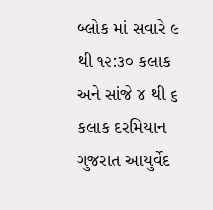બ્લોક માં સવારે ૯ થી ૧૨:૩૦ કલાક અને સાંજે ૪ થી ૬ કલાક દરમિયાન ગુજરાત આયુર્વેદ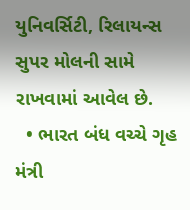યુનિવર્સિટી, રિલાયન્સ સુપર મોલની સામે રાખવામાં આવેલ છે.
  • ભારત બંધ વચ્ચે ગૃહ મંત્રી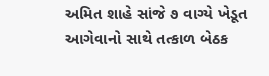અમિત શાહે સાંજે ૭ વાગ્યે ખેડૂત આગેવાનો સાથે તત્કાળ બેઠક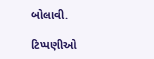બોલાવી.

ટિપ્પણીઓ